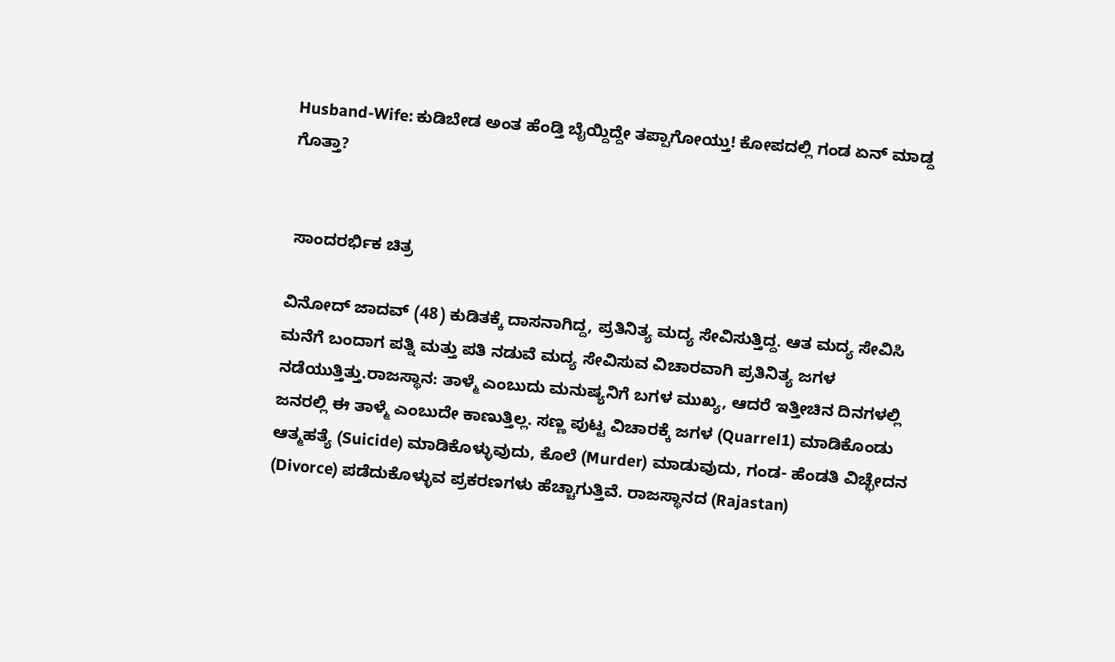Husband-Wife: ಕುಡಿಬೇಡ ಅಂತ ಹೆಂಡ್ತಿ ಬೈಯ್ದಿದ್ದೇ ತಪ್ಪಾಗೋಯ್ತು! ಕೋಪದಲ್ಲಿ ಗಂಡ ಏನ್ ಮಾಡ್ದ ಗೊತ್ತಾ?


 ಸಾಂದರರ್ಭಿಕ ಚಿತ್ರ

ವಿನೋದ್ ಜಾದವ್ (48) ಕುಡಿತಕ್ಕೆ ದಾಸನಾಗಿದ್ದ, ಪ್ರತಿನಿತ್ಯ ಮದ್ಯ ಸೇವಿಸುತ್ತಿದ್ದ. ಆತ ಮದ್ಯ ಸೇವಿಸಿ ಮನೆಗೆ ಬಂದಾಗ ಪತ್ನಿ ಮತ್ತು ಪತಿ ನಡುವೆ ಮದ್ಯ ಸೇವಿಸುವ ವಿಚಾರವಾಗಿ ಪ್ರತಿನಿತ್ಯ ಜಗಳ ನಡೆಯುತ್ತಿತ್ತು.ರಾಜಸ್ಥಾನ: ತಾಳ್ಮೆ ಎಂಬುದು ಮನುಷ್ಯನಿಗೆ ಬಗಳ ಮುಖ್ಯ, ಆದರೆ ಇತ್ತೀಚಿನ ದಿನಗಳಲ್ಲಿ ಜನರಲ್ಲಿ ಈ ತಾಳ್ಮೆ ಎಂಬುದೇ ಕಾಣುತ್ತಿಲ್ಲ. ಸಣ್ಣ ಪುಟ್ಟ ವಿಚಾರಕ್ಕೆ ಜಗಳ (Quarrel1) ಮಾಡಿಕೊಂಡು ಆತ್ಮಹತ್ಯೆ (Suicide) ಮಾಡಿಕೊಳ್ಳುವುದು, ಕೊಲೆ (Murder) ಮಾಡುವುದು, ಗಂಡ- ಹೆಂಡತಿ ವಿಚ್ಛೇದನ (Divorce) ಪಡೆದುಕೊಳ್ಳುವ ಪ್ರಕರಣಗಳು ಹೆಚ್ಚಾಗುತ್ತಿವೆ. ರಾಜಸ್ಥಾನದ (Rajastan)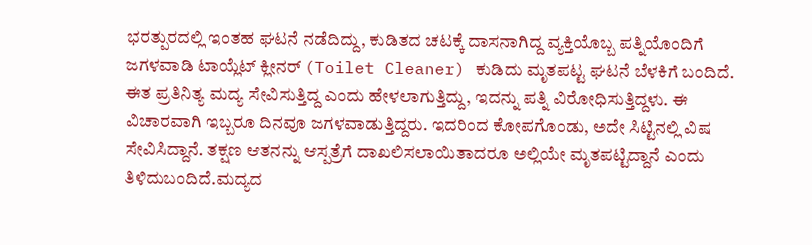ಭರತ್ಪುರದಲ್ಲಿ ಇಂತಹ ಘಟನೆ ನಡೆದಿದ್ದು, ಕುಡಿತದ ಚಟಕ್ಕೆ ದಾಸನಾಗಿದ್ದ ವ್ಯಕ್ತಿಯೊಬ್ಬ ಪತ್ನಿಯೊಂದಿಗೆ ಜಗಳವಾಡಿ ಟಾಯ್ಲೆಟ್ ಕ್ಲೀನರ್ (Toilet Cleaner) ಕುಡಿದು ಮೃತಪಟ್ಟ ಘಟನೆ ಬೆಳಕಿಗೆ ಬಂದಿದೆ. ಈತ ಪ್ರತಿನಿತ್ಯ ಮದ್ಯ ಸೇವಿಸುತ್ತಿದ್ದ ಎಂದು ಹೇಳಲಾಗುತ್ತಿದ್ದು, ಇದನ್ನು ಪತ್ನಿ ವಿರೋಧಿಸುತ್ತಿದ್ದಳು. ಈ ವಿಚಾರವಾಗಿ ಇಬ್ಬರೂ ದಿನವೂ ಜಗಳವಾಡುತ್ತಿದ್ದರು. ಇದರಿಂದ ಕೋಪಗೊಂಡು, ಅದೇ ಸಿಟ್ಟಿನಲ್ಲಿ ವಿಷ ಸೇವಿಸಿದ್ದಾನೆ. ತಕ್ಷಣ ಆತನನ್ನು ಆಸ್ಪತ್ರೆಗೆ ದಾಖಲಿಸಲಾಯಿತಾದರೂ ಅಲ್ಲಿಯೇ ಮೃತಪಟ್ಟಿದ್ದಾನೆ ಎಂದು ತಿಳಿದುಬಂದಿದೆ.ಮದ್ಯದ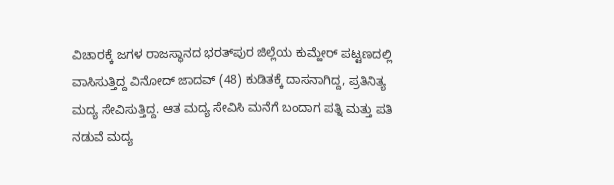ವಿಚಾರಕ್ಕೆ ಜಗಳ ರಾಜಸ್ಥಾನದ ಭರತ್‌ಪುರ ಜಿಲ್ಲೆಯ ಕುಮ್ಹೇರ್ ಪಟ್ಟಣದಲ್ಲಿ ವಾಸಿಸುತ್ತಿದ್ದ ವಿನೋದ್ ಜಾದವ್ (48) ಕುಡಿತಕ್ಕೆ ದಾಸನಾಗಿದ್ದ, ಪ್ರತಿನಿತ್ಯ ಮದ್ಯ ಸೇವಿಸುತ್ತಿದ್ದ. ಆತ ಮದ್ಯ ಸೇವಿಸಿ ಮನೆಗೆ ಬಂದಾಗ ಪತ್ನಿ ಮತ್ತು ಪತಿ ನಡುವೆ ಮದ್ಯ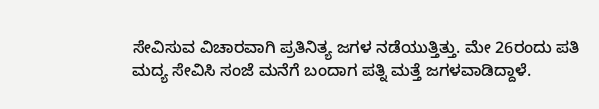ಸೇವಿಸುವ ವಿಚಾರವಾಗಿ ಪ್ರತಿನಿತ್ಯ ಜಗಳ ನಡೆಯುತ್ತಿತ್ತು. ಮೇ 26ರಂದು ಪತಿ ಮದ್ಯ ಸೇವಿಸಿ ಸಂಜೆ ಮನೆಗೆ ಬಂದಾಗ ಪತ್ನಿ ಮತ್ತೆ ಜಗಳವಾಡಿದ್ದಾಳೆ.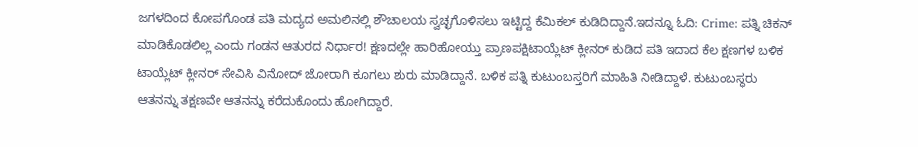ಜಗಳದಿಂದ ಕೋಪಗೊಂಡ ಪತಿ ಮದ್ಯದ ಅಮಲಿನಲ್ಲಿ ಶೌಚಾಲಯ ಸ್ವಚ್ಛಗೊಳಿಸಲು ಇಟ್ಟಿದ್ದ ಕೆಮಿಕಲ್ ಕುಡಿದಿದ್ದಾನೆ.ಇದನ್ನೂ ಓದಿ: Crime: ಪತ್ನಿ ಚಿಕನ್ ಮಾಡಿಕೊಡಲಿಲ್ಲ ಎಂದು ಗಂಡನ ಆತುರದ ನಿರ್ಧಾರ! ಕ್ಷಣದಲ್ಲೇ ಹಾರಿಹೋಯ್ತು ಪ್ರಾಣಪಕ್ಷಿಟಾಯ್ಲೆಟ್ ಕ್ಲೀನರ್ ಕುಡಿದ ಪತಿ ಇದಾದ ಕೆಲ ಕ್ಷಣಗಳ ಬಳಿಕ ಟಾಯ್ಲೆಟ್ ಕ್ಲೀನರ್ ಸೇವಿಸಿ ವಿನೋದ್ ಜೋರಾಗಿ ಕೂಗಲು ಶುರು ಮಾಡಿದ್ದಾನೆ. ಬಳಿಕ ಪತ್ನಿ ಕುಟುಂಬಸ್ತರಿಗೆ ಮಾಹಿತಿ ನೀಡಿದ್ದಾಳೆ. ಕುಟುಂಬಸ್ಥರು ಆತನನ್ನು ತಕ್ಷಣವೇ ಆತನನ್ನು ಕರೆದುಕೊಂದು ಹೋಗಿದ್ದಾರೆ.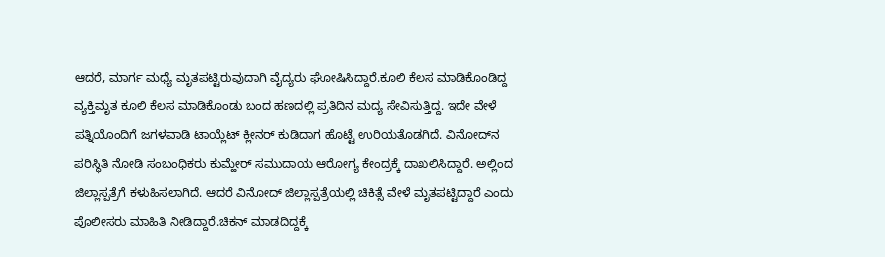ಆದರೆ, ಮಾರ್ಗ ಮಧ್ಯೆ ಮೃತಪಟ್ಟಿರುವುದಾಗಿ ವೈದ್ಯರು ಘೋಷಿಸಿದ್ದಾರೆ.ಕೂಲಿ ಕೆಲಸ ಮಾಡಿಕೊಂಡಿದ್ದ ವ್ಯಕ್ತಿಮೃತ ಕೂಲಿ ಕೆಲಸ ಮಾಡಿಕೊಂಡು ಬಂದ ಹಣದಲ್ಲಿ ಪ್ರತಿದಿನ ಮದ್ಯ ಸೇವಿಸುತ್ತಿದ್ದ. ಇದೇ ವೇಳೆ ಪತ್ನಿಯೊಂದಿಗೆ ಜಗಳವಾಡಿ ಟಾಯ್ಲೆಟ್ ಕ್ಲೀನರ್ ಕುಡಿದಾಗ ಹೊಟ್ಟೆ ಉರಿಯತೊಡಗಿದೆ. ವಿನೋದ್‌ನ ಪರಿಸ್ಥಿತಿ ನೋಡಿ ಸಂಬಂಧಿಕರು ಕುಮ್ಹೇರ್ ಸಮುದಾಯ ಆರೋಗ್ಯ ಕೇಂದ್ರಕ್ಕೆ ದಾಖಲಿಸಿದ್ದಾರೆ. ಅಲ್ಲಿಂದ ಜಿಲ್ಲಾಸ್ಪತ್ರೆಗೆ ಕಳುಹಿಸಲಾಗಿದೆ. ಆದರೆ ವಿನೋದ್ ಜಿಲ್ಲಾಸ್ಪತ್ರೆಯಲ್ಲಿ ಚಿಕಿತ್ಸೆ ವೇಳೆ ಮೃತಪಟ್ಟಿದ್ದಾರೆ ಎಂದು ಪೊಲೀಸರು ಮಾಹಿತಿ ನೀಡಿದ್ದಾರೆ.ಚಿಕನ್ ಮಾಡದಿದ್ದಕ್ಕೆ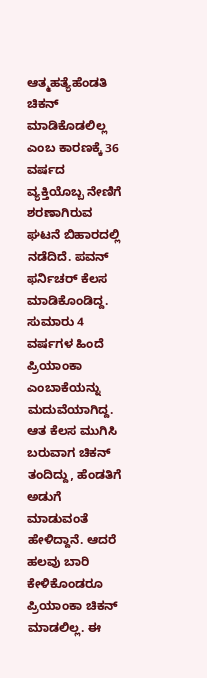ಆತ್ಮಹತ್ಯೆಹೆಂಡತಿ ಚಿಕನ್ ಮಾಡಿಕೊಡಲಿಲ್ಲ ಎಂಬ ಕಾರಣಕ್ಕೆ 36 ವರ್ಷದ ವ್ಯಕ್ತಿಯೊಬ್ಬ ನೇಣಿಗೆ ಶರಣಾಗಿರುವ ಘಟನೆ ಬಿಹಾರದಲ್ಲಿ ನಡೆದಿದೆ. ಪವನ್ ಫರ್ನಿಚರ್ ಕೆಲಸ ಮಾಡಿಕೊಂಡಿದ್ದ. ಸುಮಾರು 4 ವರ್ಷಗಳ ಹಿಂದೆ ಪ್ರಿಯಾಂಕಾ ಎಂಬಾಕೆಯನ್ನು ಮದುವೆಯಾಗಿದ್ದ. ಆತ ಕೆಲಸ ಮುಗಿಸಿ ಬರುವಾಗ ಚಿಕನ್ ತಂದಿದ್ದು, ಹೆಂಡತಿಗೆ ಅಡುಗೆ ಮಾಡುವಂತೆ ಹೇಳಿದ್ದಾನೆ. ಆದರೆ ಹಲವು ಬಾರಿ ಕೇಳಿಕೊಂಡರೂ ಪ್ರಿಯಾಂಕಾ ಚಿಕನ್ ಮಾಡಲಿಲ್ಲ. ಈ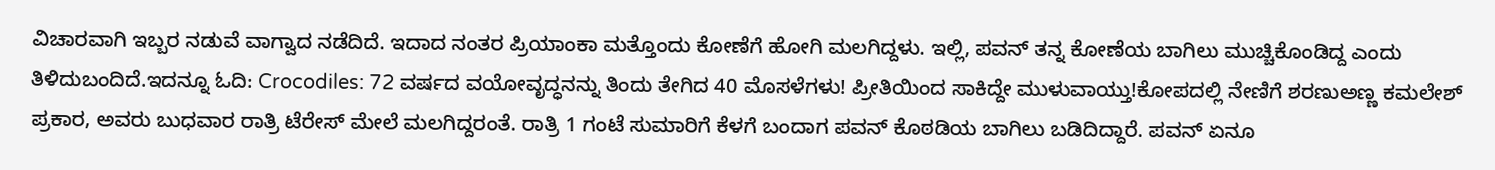ವಿಚಾರವಾಗಿ ಇಬ್ಬರ ನಡುವೆ ವಾಗ್ವಾದ ನಡೆದಿದೆ. ಇದಾದ ನಂತರ ಪ್ರಿಯಾಂಕಾ ಮತ್ತೊಂದು ಕೋಣೆಗೆ ಹೋಗಿ ಮಲಗಿದ್ದಳು. ಇಲ್ಲಿ, ಪವನ್ ತನ್ನ ಕೋಣೆಯ ಬಾಗಿಲು ಮುಚ್ಚಿಕೊಂಡಿದ್ದ ಎಂದು ತಿಳಿದುಬಂದಿದೆ.ಇದನ್ನೂ ಓದಿ: Crocodiles: 72 ವರ್ಷದ ವಯೋವೃದ್ಧನನ್ನು ತಿಂದು ತೇಗಿದ 40 ಮೊಸಳೆಗಳು! ಪ್ರೀತಿಯಿಂದ ಸಾಕಿದ್ದೇ ಮುಳುವಾಯ್ತು!ಕೋಪದಲ್ಲಿ ನೇಣಿಗೆ ಶರಣುಅಣ್ಣ ಕಮಲೇಶ್ ಪ್ರಕಾರ, ಅವರು ಬುಧವಾರ ರಾತ್ರಿ ಟೆರೇಸ್ ಮೇಲೆ ಮಲಗಿದ್ದರಂತೆ. ರಾತ್ರಿ 1 ಗಂಟೆ ಸುಮಾರಿಗೆ ಕೆಳಗೆ ಬಂದಾಗ ಪವನ್ ಕೊಠಡಿಯ ಬಾಗಿಲು ಬಡಿದಿದ್ದಾರೆ. ಪವನ್ ಏನೂ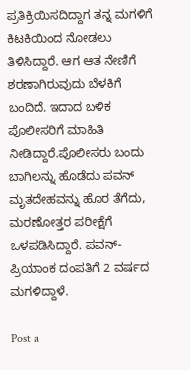ಪ್ರತಿಕ್ರಿಯಿಸದಿದ್ದಾಗ ತನ್ನ ಮಗಳಿಗೆ ಕಿಟಕಿಯಿಂದ ನೋಡಲು ತಿಳಿಸಿದ್ದಾರೆ. ಆಗ ಆತ ನೇಣಿಗೆ ಶರಣಾಗಿರುವುದು ಬೆಳಕಿಗೆ ಬಂದಿದೆ. ಇದಾದ ಬಳಿಕ ಪೊಲೀಸರಿಗೆ ಮಾಹಿತಿ ನೀಡಿದ್ದಾರೆ.ಪೊಲೀಸರು ಬಂದು ಬಾಗಿಲನ್ನು ಹೊಡೆದು ಪವನ್ ಮೃತದೇಹವನ್ನು ಹೊರ ತೆಗೆದು, ಮರಣೋತ್ತರ ಪರೀಕ್ಷೆಗೆ ಒಳಪಡಿಸಿದ್ದಾರೆ. ಪವನ್-ಪ್ರಿಯಾಂಕ ದಂಪತಿಗೆ 2 ವರ್ಷದ ಮಗಳಿದ್ದಾಳೆ.

Post a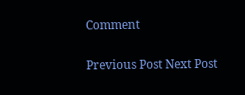Comment

Previous Post Next Post